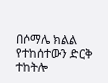በሶማሌ ክልል የተከሰተውን ድርቅ ተከትሎ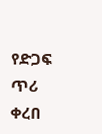የድጋፍ ጥሪ ቀረበ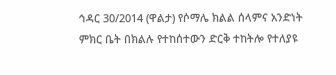ኅዳር 30/2014 (ዋልታ) የሶማሌ ክልል ሰላምና አንድነት ምክር ቤት በክልሉ የተከሰተውን ድርቅ ተከትሎ የተለያዩ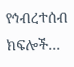የኅብረተሰብ ክፍሎች…